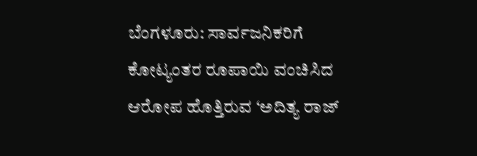ಬೆಂಗಳೂರು: ಸಾರ್ವಜನಿಕರಿಗೆ ಕೋಟ್ಯಂತರ ರೂಪಾಯಿ ವಂಚಿಸಿದ ಆರೋಪ ಹೊತ್ತಿರುವ ‘ಅದಿತ್ಯ ರಾಜ್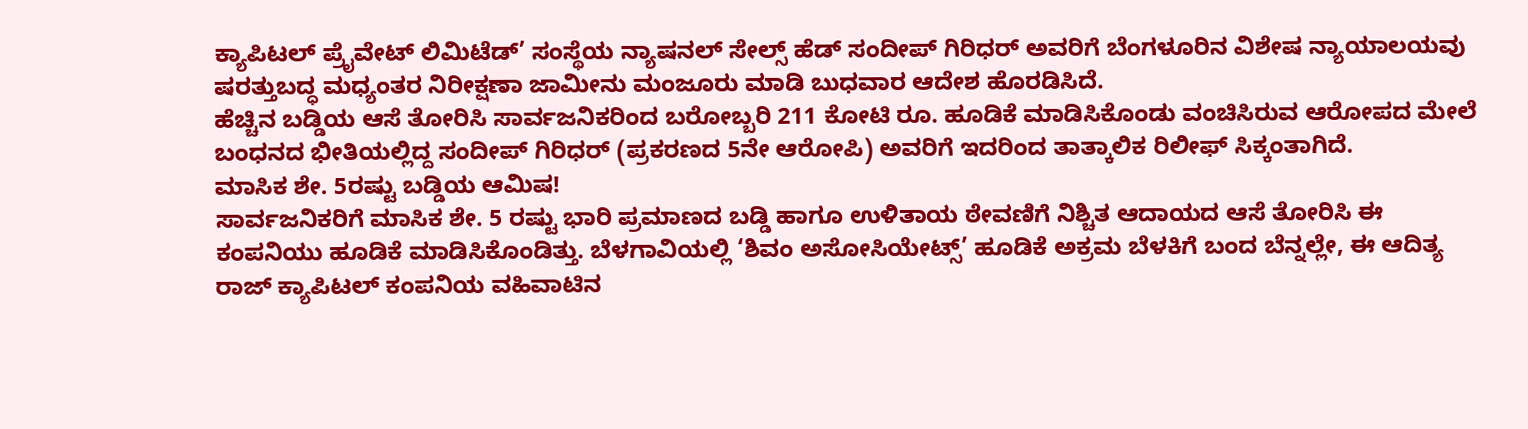ಕ್ಯಾಪಿಟಲ್ ಪ್ರೈವೇಟ್ ಲಿಮಿಟೆಡ್’ ಸಂಸ್ಥೆಯ ನ್ಯಾಷನಲ್ ಸೇಲ್ಸ್ ಹೆಡ್ ಸಂದೀಪ್ ಗಿರಿಧರ್ ಅವರಿಗೆ ಬೆಂಗಳೂರಿನ ವಿಶೇಷ ನ್ಯಾಯಾಲಯವು ಷರತ್ತುಬದ್ಧ ಮಧ್ಯಂತರ ನಿರೀಕ್ಷಣಾ ಜಾಮೀನು ಮಂಜೂರು ಮಾಡಿ ಬುಧವಾರ ಆದೇಶ ಹೊರಡಿಸಿದೆ.
ಹೆಚ್ಚಿನ ಬಡ್ಡಿಯ ಆಸೆ ತೋರಿಸಿ ಸಾರ್ವಜನಿಕರಿಂದ ಬರೋಬ್ಬರಿ 211 ಕೋಟಿ ರೂ. ಹೂಡಿಕೆ ಮಾಡಿಸಿಕೊಂಡು ವಂಚಿಸಿರುವ ಆರೋಪದ ಮೇಲೆ ಬಂಧನದ ಭೀತಿಯಲ್ಲಿದ್ದ ಸಂದೀಪ್ ಗಿರಿಧರ್ (ಪ್ರಕರಣದ 5ನೇ ಆರೋಪಿ) ಅವರಿಗೆ ಇದರಿಂದ ತಾತ್ಕಾಲಿಕ ರಿಲೀಫ್ ಸಿಕ್ಕಂತಾಗಿದೆ.
ಮಾಸಿಕ ಶೇ. 5ರಷ್ಟು ಬಡ್ಡಿಯ ಆಮಿಷ!
ಸಾರ್ವಜನಿಕರಿಗೆ ಮಾಸಿಕ ಶೇ. 5 ರಷ್ಟು ಭಾರಿ ಪ್ರಮಾಣದ ಬಡ್ಡಿ ಹಾಗೂ ಉಳಿತಾಯ ಠೇವಣಿಗೆ ನಿಶ್ಚಿತ ಆದಾಯದ ಆಸೆ ತೋರಿಸಿ ಈ ಕಂಪನಿಯು ಹೂಡಿಕೆ ಮಾಡಿಸಿಕೊಂಡಿತ್ತು. ಬೆಳಗಾವಿಯಲ್ಲಿ ‘ಶಿವಂ ಅಸೋಸಿಯೇಟ್ಸ್’ ಹೂಡಿಕೆ ಅಕ್ರಮ ಬೆಳಕಿಗೆ ಬಂದ ಬೆನ್ನಲ್ಲೇ, ಈ ಆದಿತ್ಯ ರಾಜ್ ಕ್ಯಾಪಿಟಲ್ ಕಂಪನಿಯ ವಹಿವಾಟಿನ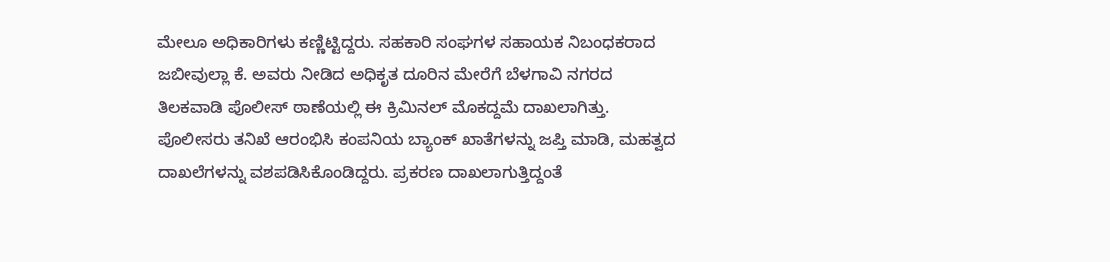ಮೇಲೂ ಅಧಿಕಾರಿಗಳು ಕಣ್ಣಿಟ್ಟಿದ್ದರು. ಸಹಕಾರಿ ಸಂಘಗಳ ಸಹಾಯಕ ನಿಬಂಧಕರಾದ ಜಬೀವುಲ್ಲಾ ಕೆ. ಅವರು ನೀಡಿದ ಅಧಿಕೃತ ದೂರಿನ ಮೇರೆಗೆ ಬೆಳಗಾವಿ ನಗರದ ತಿಲಕವಾಡಿ ಪೊಲೀಸ್ ಠಾಣೆಯಲ್ಲಿ ಈ ಕ್ರಿಮಿನಲ್ ಮೊಕದ್ದಮೆ ದಾಖಲಾಗಿತ್ತು.
ಪೊಲೀಸರು ತನಿಖೆ ಆರಂಭಿಸಿ ಕಂಪನಿಯ ಬ್ಯಾಂಕ್ ಖಾತೆಗಳನ್ನು ಜಪ್ತಿ ಮಾಡಿ, ಮಹತ್ವದ ದಾಖಲೆಗಳನ್ನು ವಶಪಡಿಸಿಕೊಂಡಿದ್ದರು. ಪ್ರಕರಣ ದಾಖಲಾಗುತ್ತಿದ್ದಂತೆ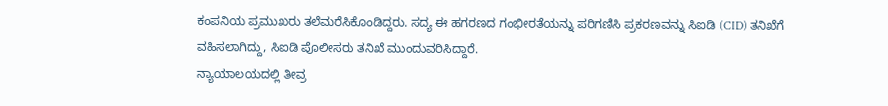ಕಂಪನಿಯ ಪ್ರಮುಖರು ತಲೆಮರೆಸಿಕೊಂಡಿದ್ದರು. ಸದ್ಯ ಈ ಹಗರಣದ ಗಂಭೀರತೆಯನ್ನು ಪರಿಗಣಿಸಿ ಪ್ರಕರಣವನ್ನು ಸಿಐಡಿ (CID) ತನಿಖೆಗೆ ವಹಿಸಲಾಗಿದ್ದು, ಸಿಐಡಿ ಪೊಲೀಸರು ತನಿಖೆ ಮುಂದುವರಿಸಿದ್ದಾರೆ.
ನ್ಯಾಯಾಲಯದಲ್ಲಿ ತೀವ್ರ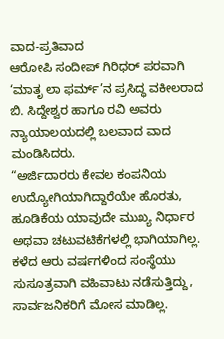ವಾದ-ಪ್ರತಿವಾದ
ಆರೋಪಿ ಸಂದೀಪ್ ಗಿರಿಧರ್ ಪರವಾಗಿ ‘ಮಾತೃ ಲಾ ಫರ್ಮ್’ನ ಪ್ರಸಿದ್ಧ ವಕೀಲರಾದ ಬಿ. ಸಿದ್ದೇಶ್ವರ ಹಾಗೂ ರವಿ ಅವರು ನ್ಯಾಯಾಲಯದಲ್ಲಿ ಬಲವಾದ ವಾದ ಮಂಡಿಸಿದರು.
“ಅರ್ಜಿದಾರರು ಕೇವಲ ಕಂಪನಿಯ ಉದ್ಯೋಗಿಯಾಗಿದ್ದಾರೆಯೇ ಹೊರತು, ಹೂಡಿಕೆಯ ಯಾವುದೇ ಮುಖ್ಯ ನಿರ್ಧಾರ ಅಥವಾ ಚಟುವಟಿಕೆಗಳಲ್ಲಿ ಭಾಗಿಯಾಗಿಲ್ಲ. ಕಳೆದ ಆರು ವರ್ಷಗಳಿಂದ ಸಂಸ್ಥೆಯು ಸುಸೂತ್ರವಾಗಿ ವಹಿವಾಟು ನಡೆಸುತ್ತಿದ್ದು, ಸಾರ್ವಜನಿಕರಿಗೆ ಮೋಸ ಮಾಡಿಲ್ಲ.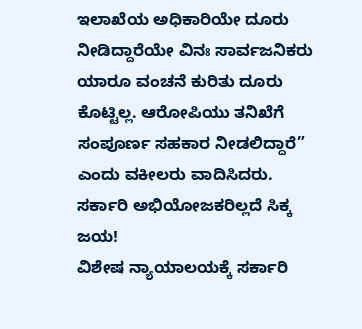ಇಲಾಖೆಯ ಅಧಿಕಾರಿಯೇ ದೂರು ನೀಡಿದ್ದಾರೆಯೇ ವಿನಃ ಸಾರ್ವಜನಿಕರು ಯಾರೂ ವಂಚನೆ ಕುರಿತು ದೂರು ಕೊಟ್ಟಿಲ್ಲ. ಆರೋಪಿಯು ತನಿಖೆಗೆ ಸಂಪೂರ್ಣ ಸಹಕಾರ ನೀಡಲಿದ್ದಾರೆ” ಎಂದು ವಕೀಲರು ವಾದಿಸಿದರು.
ಸರ್ಕಾರಿ ಅಭಿಯೋಜಕರಿಲ್ಲದೆ ಸಿಕ್ಕ ಜಯ!
ವಿಶೇಷ ನ್ಯಾಯಾಲಯಕ್ಕೆ ಸರ್ಕಾರಿ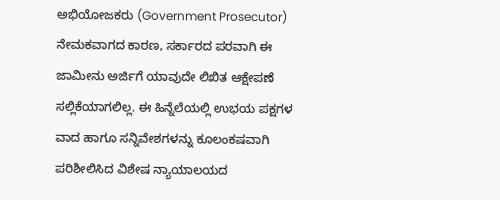ಅಭಿಯೋಜಕರು (Government Prosecutor) ನೇಮಕವಾಗದ ಕಾರಣ, ಸರ್ಕಾರದ ಪರವಾಗಿ ಈ ಜಾಮೀನು ಅರ್ಜಿಗೆ ಯಾವುದೇ ಲಿಖಿತ ಆಕ್ಷೇಪಣೆ ಸಲ್ಲಿಕೆಯಾಗಲಿಲ್ಲ. ಈ ಹಿನ್ನೆಲೆಯಲ್ಲಿ ಉಭಯ ಪಕ್ಷಗಳ ವಾದ ಹಾಗೂ ಸನ್ನಿವೇಶಗಳನ್ನು ಕೂಲಂಕಷವಾಗಿ ಪರಿಶೀಲಿಸಿದ ವಿಶೇಷ ನ್ಯಾಯಾಲಯದ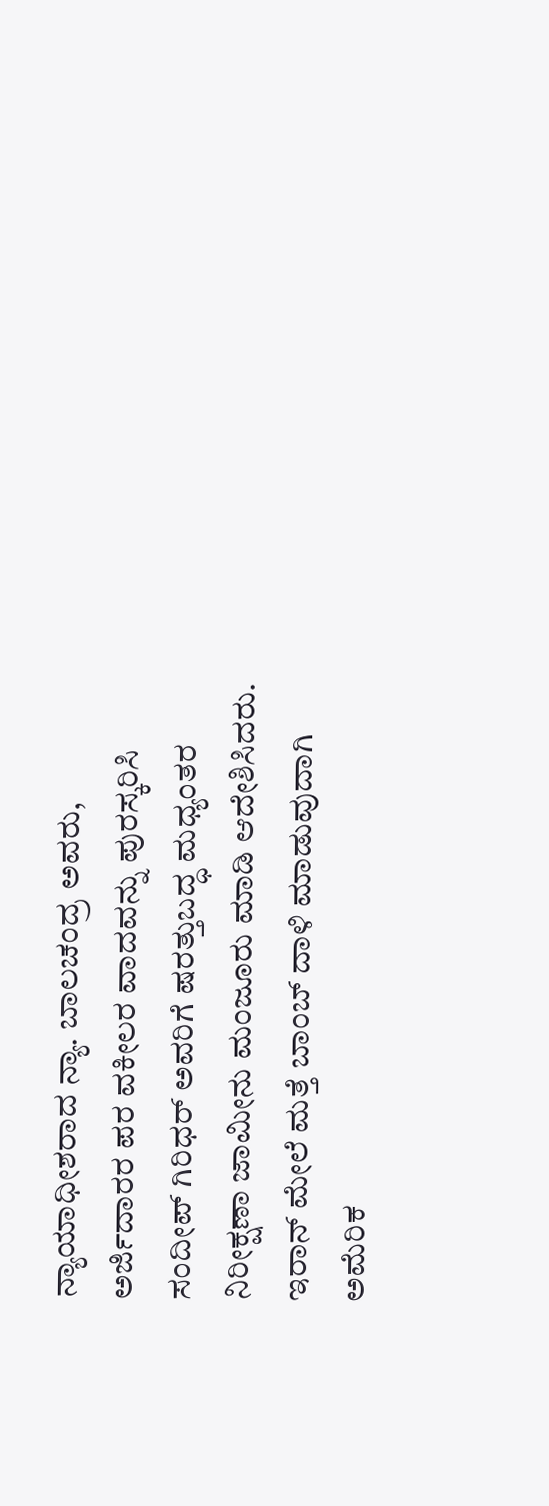ನ್ಯಾಯಾಧೀಶರಾದ ನ್ಯಾ. ಬಾಲಚಂದ್ರ ಅವರು, ಅರ್ಜಿದಾರರ ಪರ ವಕೀಲರ ವಾದವನ್ನು ಪುರಸ್ಕರಿಸಿ ಸಂದೀಪ್ ಗಿರಿಧರ್ ಅವರಿಗೆ ಷರತ್ತುಬದ್ಧ ಮಧ್ಯಂತರ ನಿರೀಕ್ಷಣಾ ಜಾಮೀನು ಮಂಜೂರು ಮಾಡಿ ಆದೇಶಿಸಿದರು.
ಇರಾನ್ ಮೇಲೆ ಮತ್ತೆ ಬಾಂಬ್ ದಾಳಿ ಮಾಡುವುದಾಗಿ ಅಮೆರಿಕ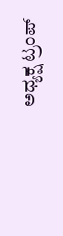ಅಧ್ಯಕ್ಷ ಟ್ರಂಪ್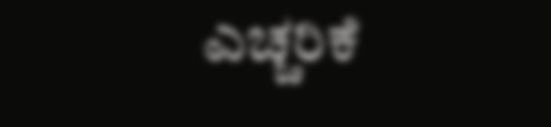ಎಚ್ಚರಿಕೆ